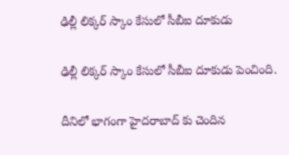ఢిల్లీ లిక్కర్ స్కాం కేసులో సీబీఐ దూకుడు

ఢిల్లీ లిక్కర్ స్కాం కేసులో సీబీఐ దూకుడు పెంచింది.

దీనిలో భాగంగా హైదరాబాద్ కు చెందిన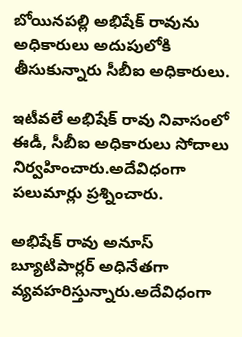బోయినపల్లి అభిషేక్ రావును అధికారులు అదుపులోకి తీసుకున్నారు సీబీఐ అధికారులు.

ఇటీవలే అభిషేక్ రావు నివాసంలో ఈడీ, సీబీఐ అధికారులు సోదాలు నిర్వహించారు.అదేవిధంగా పలుమార్లు ప్రశ్నించారు.

అభిషేక్ రావు అనూస్ బ్యూటిపార్లర్ అధినేతగా వ్యవహరిస్తున్నారు.అదేవిధంగా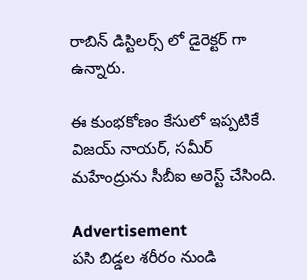రాబిన్ డిస్టిలర్స్ లో డైరెక్టర్ గా ఉన్నారు.

ఈ కుంభకోణం కేసులో ఇప్పటికే విజయ్ నాయర్, సమీర్ మహేంద్రును సీబీఐ అరెస్ట్ చేసింది.

Advertisement
ప‌సి బిడ్డ‌ల శరీరం నుండి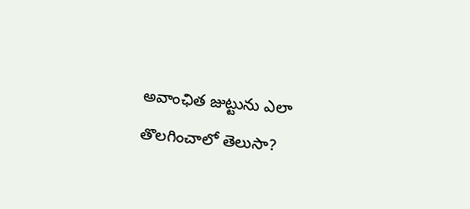అవాంఛిత జుట్టును ఎలా తొలగించాలో తెలుసా?